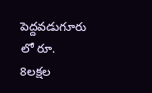పెద్దవడుగూరు లో రూ. 8లక్షల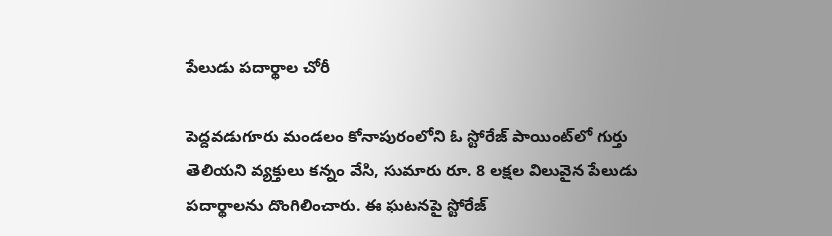పేలుడు పదార్థాల చోరీ

పెద్దవడుగూరు మండలం కోనాపురంలోని ఓ స్టోరేజ్ పాయింట్‌లో గుర్తు తెలియని వ్యక్తులు కన్నం వేసి, సుమారు రూ. 8 లక్షల విలువైన పేలుడు పదార్థాలను దొంగిలించారు. ఈ ఘటనపై స్టోరేజ్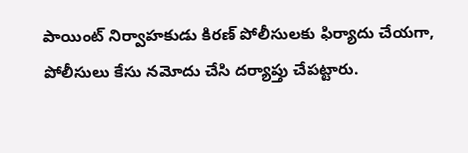పాయింట్ నిర్వాహకుడు కిరణ్ పోలీసులకు ఫిర్యాదు చేయగా, పోలీసులు కేసు నమోదు చేసి దర్యాప్తు చేపట్టారు.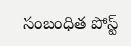సంబంధిత పోస్ట్